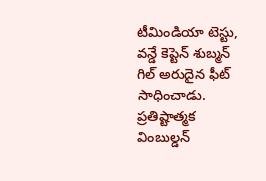టీమిండియా టెస్టు, వన్డే కెప్టెన్ శుబ్మన్ గిల్ అరుదైన ఫీట్ సాధించాడు. ప్రతిష్టాత్మక వింబుల్డన్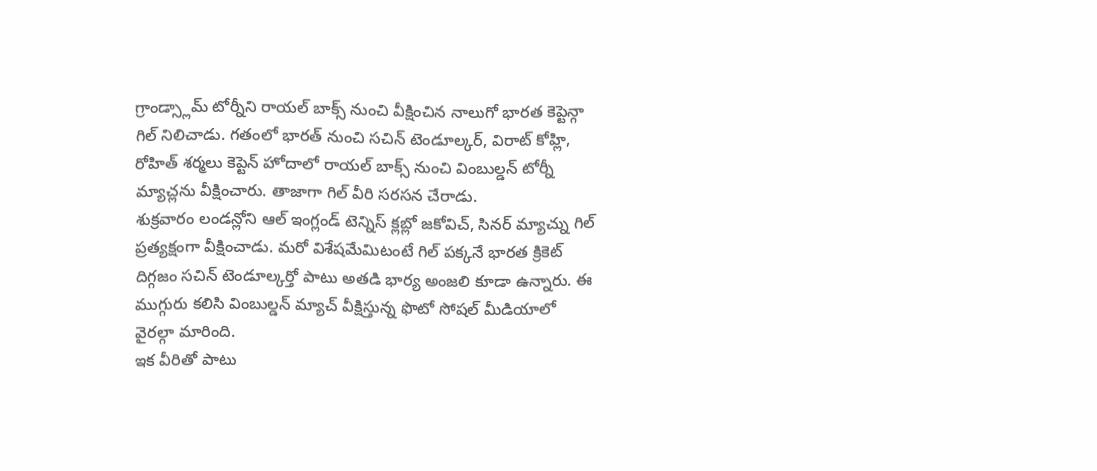గ్రాండ్స్లామ్ టోర్నీని రాయల్ బాక్స్ నుంచి వీక్షించిన నాలుగో భారత కెప్టెన్గా గిల్ నిలిచాడు. గతంలో భారత్ నుంచి సచిన్ టెండూల్కర్, విరాట్ కోహ్లి, రోహిత్ శర్మలు కెప్టెన్ హోదాలో రాయల్ బాక్స్ నుంచి వింబుల్డన్ టోర్నీ మ్యాచ్లను వీక్షించారు. తాజాగా గిల్ వీరి సరసన చేరాడు.
శుక్రవారం లండన్లోని ఆల్ ఇంగ్లండ్ టెన్నిస్ క్లబ్లో జకోవిచ్, సినర్ మ్యాచ్ను గిల్ ప్రత్యక్షంగా వీక్షించాడు. మరో విశేషమేమిటంటే గిల్ పక్కనే భారత క్రికెట్ దిగ్గజం సచిన్ టెండూల్కర్తో పాటు అతడి భార్య అంజలి కూడా ఉన్నారు. ఈ ముగ్గురు కలిసి వింబుల్డన్ మ్యాచ్ వీక్షిస్తున్న ఫొటో సోషల్ మీడియాలో వైరల్గా మారింది.
ఇక వీరితో పాటు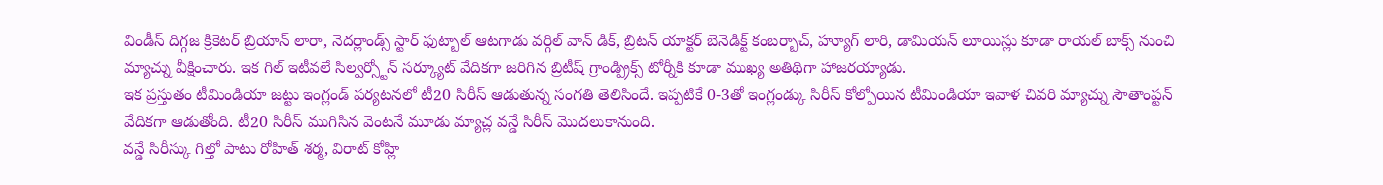విండీస్ దిగ్గజ క్రికెటర్ బ్రియాన్ లారా, నెదర్లాండ్స్ స్టార్ ఫుట్బాల్ ఆటగాడు వర్గిల్ వాన్ డిక్, బ్రిటన్ యాక్టర్ బెనెడిక్ట్ కంబర్బాచ్, హ్యూగ్ లారి, డామియన్ లూయిస్లు కూడా రాయల్ బాక్స్ నుంచి మ్యాచ్ను వీక్షించారు. ఇక గిల్ ఇటీవలే సిల్వర్స్టోన్ సర్క్యూట్ వేదికగా జరిగిన బ్రిటీష్ గ్రాండ్ప్రిక్స్ టోర్నీకి కూడా ముఖ్య అతిథిగా హాజరయ్యాడు.
ఇక ప్రస్తుతం టీమిండియా జట్టు ఇంగ్లండ్ పర్యటనలో టీ20 సిరీస్ ఆడుతున్న సంగతి తెలిసిందే. ఇప్పటికే 0-3తో ఇంగ్లండ్కు సిరీస్ కోల్పోయిన టీమిండియా ఇవాళ చివరి మ్యాచ్ను సౌతాంప్టన్ వేదికగా ఆడుతోంది. టీ20 సిరీస్ ముగిసిన వెంటనే మూడు మ్యాచ్ల వన్డే సిరీస్ మొదలుకానుంది.
వన్డే సిరీస్కు గిల్తో పాటు రోహిత్ శర్మ, విరాట్ కోహ్లి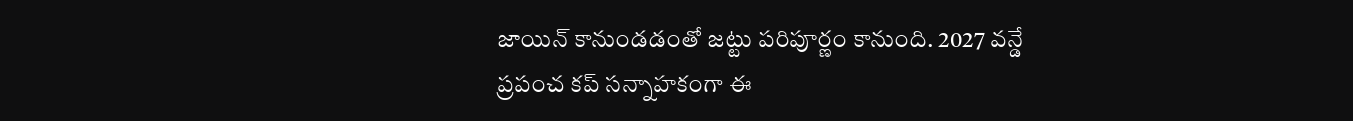జాయిన్ కానుండడంతో జట్టు పరిపూర్ణం కానుంది. 2027 వన్డే ప్రపంచ కప్ సన్నాహకంగా ఈ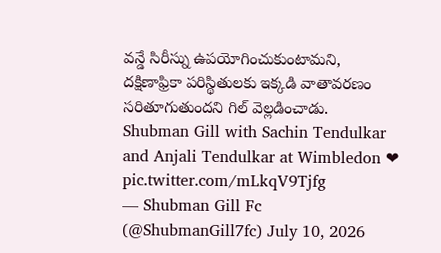వన్డే సిరీస్ను ఉపయోగించుకుంటామని, దక్షిణాఫ్రికా పరిస్థితులకు ఇక్కడి వాతావరణం సరితూగుతుందని గిల్ వెల్లడించాడు.
Shubman Gill with Sachin Tendulkar and Anjali Tendulkar at Wimbledon ❤ pic.twitter.com/mLkqV9Tjfg
— Shubman Gill Fc (@ShubmanGill7fc) July 10, 2026